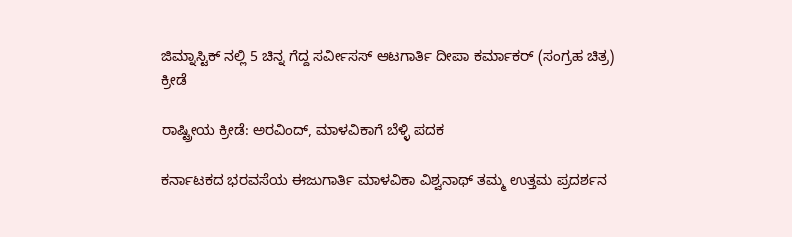ಜಿಮ್ನಾಸ್ಟಿಕ್ ನಲ್ಲಿ 5 ಚಿನ್ನ ಗೆದ್ದ ಸರ್ವೀಸಸ್ ಆಟಗಾರ್ತಿ ದೀಪಾ ಕರ್ಮಾಕರ್ (ಸಂಗ್ರಹ ಚಿತ್ರ)
ಕ್ರೀಡೆ

ರಾಷ್ಟ್ರೀಯ ಕ್ರೀಡೆ: ಅರವಿಂದ್, ಮಾಳವಿಕಾಗೆ ಬೆಳ್ಳಿ ಪದಕ

ಕರ್ನಾಟಕದ ಭರವಸೆಯ ಈಜುಗಾರ್ತಿ ಮಾಳವಿಕಾ ವಿಶ್ವನಾಥ್ ತಮ್ಮ ಉತ್ತಮ ಪ್ರದರ್ಶನ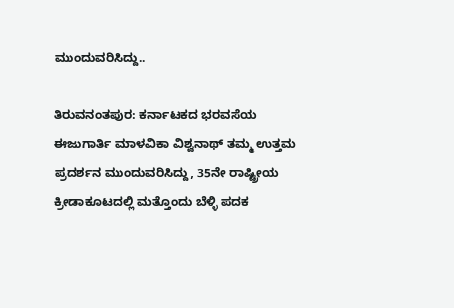ಮುಂದುವರಿಸಿದ್ದು..

ತಿರುವನಂತಪುರ: ಕರ್ನಾಟಕದ ಭರವಸೆಯ ಈಜುಗಾರ್ತಿ ಮಾಳವಿಕಾ ವಿಶ್ವನಾಥ್ ತಮ್ಮ ಉತ್ತಮ ಪ್ರದರ್ಶನ ಮುಂದುವರಿಸಿದ್ದು, 35ನೇ ರಾಷ್ಟ್ರೀಯ ಕ್ರೀಡಾಕೂಟದಲ್ಲಿ ಮತ್ತೊಂದು ಬೆಳ್ಳಿ ಪದಕ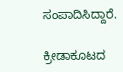ಸಂಪಾದಿಸಿದ್ದಾರೆ.

ಕ್ರೀಡಾಕೂಟದ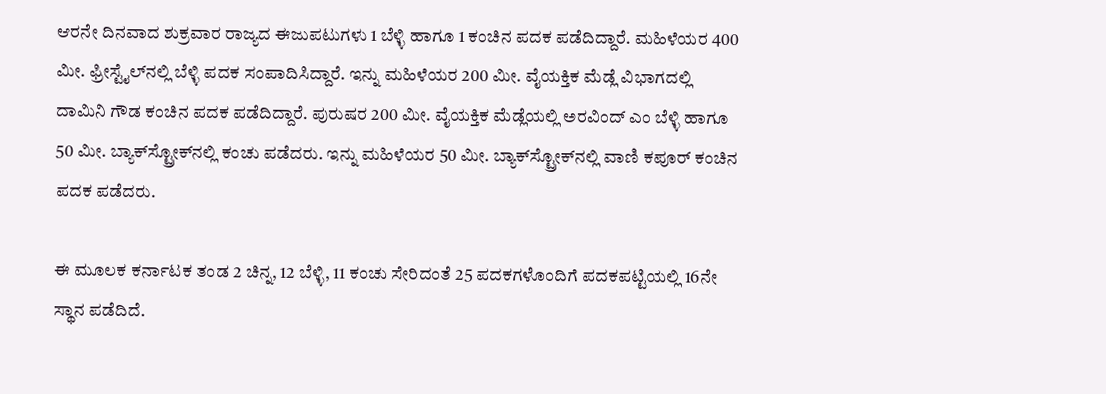ಆರನೇ ದಿನವಾದ ಶುಕ್ರವಾರ ರಾಜ್ಯದ ಈಜುಪಟುಗಳು 1 ಬೆಳ್ಳಿ ಹಾಗೂ 1 ಕಂಚಿನ ಪದಕ ಪಡೆದಿದ್ದಾರೆ. ಮಹಿಳೆಯರ 400 ಮೀ. ಫ್ರೀಸ್ಟೈಲ್‍ನಲ್ಲಿ ಬೆಳ್ಳಿ ಪದಕ ಸಂಪಾದಿಸಿದ್ದಾರೆ. ಇನ್ನು ಮಹಿಳೆಯರ 200 ಮೀ. ವೈಯಕ್ತಿಕ ಮೆಡ್ಲೆ ವಿಭಾಗದಲ್ಲಿ ದಾಮಿನಿ ಗೌಡ ಕಂಚಿನ ಪದಕ ಪಡೆದಿದ್ದಾರೆ. ಪುರುಷರ 200 ಮೀ. ವೈಯಕ್ತಿಕ ಮೆಡ್ಲೆಯಲ್ಲಿ ಅರವಿಂದ್ ಎಂ ಬೆಳ್ಳಿ ಹಾಗೂ 50 ಮೀ. ಬ್ಯಾಕ್‍ಸ್ಟ್ರೋಕ್‍ನಲ್ಲಿ ಕಂಚು ಪಡೆದರು. ಇನ್ನು ಮಹಿಳೆಯರ 50 ಮೀ. ಬ್ಯಾಕ್‍ಸ್ಟ್ರೋಕ್‍ನಲ್ಲಿ ವಾಣಿ ಕಪೂರ್ ಕಂಚಿನ ಪದಕ ಪಡೆದರು.

ಈ ಮೂಲಕ ಕರ್ನಾಟಕ ತಂಡ 2 ಚಿನ್ನ, 12 ಬೆಳ್ಳಿ, 11 ಕಂಚು ಸೇರಿದಂತೆ 25 ಪದಕಗಳೊಂದಿಗೆ ಪದಕಪಟ್ಟಿಯಲ್ಲಿ 16ನೇ ಸ್ಥಾನ ಪಡೆದಿದೆ.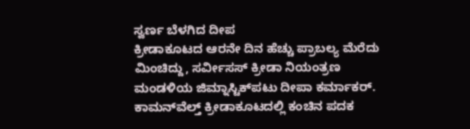ಸ್ವರ್ಣ ಬೆಳಗಿದ ದೀಪ
ಕ್ರೀಡಾಕೂಟದ ಆರನೇ ದಿನ ಹೆಚ್ಚು ಪ್ರಾಬಲ್ಯ ಮೆರೆದು ಮಿಂಚಿದ್ದು, ಸರ್ವೀಸಸ್ ಕ್ರೀಡಾ ನಿಯಂತ್ರಣ ಮಂಡಳಿಯ ಜಿಮ್ನಾಸ್ಟಿಕ್‍ಪಟು ದೀಪಾ ಕರ್ಮಾಕರ್. ಕಾಮನ್‍ವೆಲ್ತ್ ಕ್ರೀಡಾಕೂಟದಲ್ಲಿ ಕಂಚಿನ ಪದಕ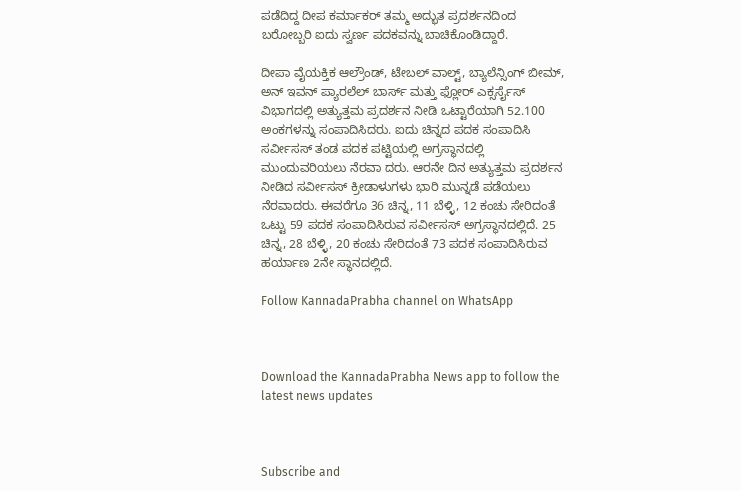ಪಡೆದಿದ್ದ ದೀಪ ಕರ್ಮಾಕರ್ ತಮ್ಮ ಅದ್ಭುತ ಪ್ರದರ್ಶನದಿಂದ ಬರೋಬ್ಬರಿ ಐದು ಸ್ವರ್ಣ ಪದಕವನ್ನು ಬಾಚಿಕೊಂಡಿದ್ದಾರೆ.

ದೀಪಾ ವೈಯಕ್ತಿಕ ಆಲ್ರೌಂಡ್, ಟೇಬಲ್ ವಾಲ್ಟ್, ಬ್ಯಾಲೆನ್ಸಿಂಗ್ ಬೀಮ್, ಅನ್ ಇವನ್ ಪ್ಯಾರಲೆಲ್ ಬಾರ್ಸ್ ಮತ್ತು ಫ್ಲೋರ್ ಎಕ್ಸರ್ಸೈಸ್ ವಿಭಾಗದಲ್ಲಿ ಅತ್ಯುತ್ತಮ ಪ್ರದರ್ಶನ ನೀಡಿ ಒಟ್ಟಾರೆಯಾಗಿ 52.100 ಅಂಕಗಳನ್ನು ಸಂಪಾದಿಸಿದರು. ಐದು ಚಿನ್ನದ ಪದಕ ಸಂಪಾದಿಸಿ ಸರ್ವೀಸಸ್ ತಂಡ ಪದಕ ಪಟ್ಟಿಯಲ್ಲಿ ಅಗ್ರಸ್ಥಾನದಲ್ಲಿ ಮುಂದುವರಿಯಲು ನೆರವಾ ದರು. ಆರನೇ ದಿನ ಅತ್ಯುತ್ತಮ ಪ್ರದರ್ಶನ ನೀಡಿದ ಸರ್ವೀಸಸ್ ಕ್ರೀಡಾಳುಗಳು ಭಾರಿ ಮುನ್ನಡೆ ಪಡೆಯಲು ನೆರವಾದರು. ಈವರೆಗೂ 36 ಚಿನ್ನ, 11 ಬೆಳ್ಳಿ, 12 ಕಂಚು ಸೇರಿದಂತೆ ಒಟ್ಟು 59 ಪದಕ ಸಂಪಾದಿಸಿರುವ ಸರ್ವೀಸಸ್ ಅಗ್ರಸ್ಥಾನದಲ್ಲಿದೆ. 25 ಚಿನ್ನ, 28 ಬೆಳ್ಳಿ, 20 ಕಂಚು ಸೇರಿದಂತೆ 73 ಪದಕ ಸಂಪಾದಿಸಿರುವ ಹರ್ಯಾಣ 2ನೇ ಸ್ಥಾನದಲ್ಲಿದೆ.

Follow KannadaPrabha channel on WhatsApp



Download the KannadaPrabha News app to follow the latest news updates



Subscribe and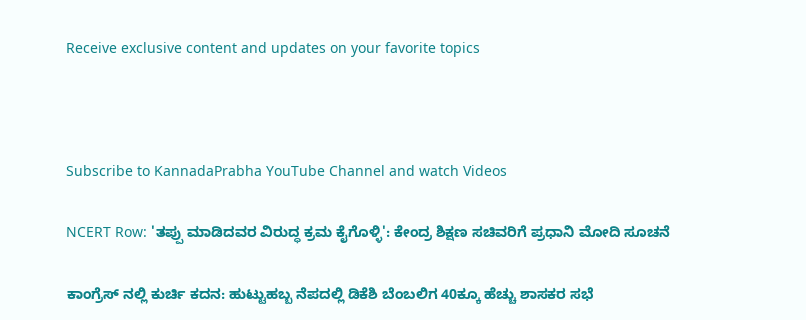Receive exclusive content and updates on your favorite topics



Subscribe to KannadaPrabha YouTube Channel and watch Videos

NCERT Row: 'ತಪ್ಪು ಮಾಡಿದವರ ವಿರುದ್ಧ ಕ್ರಮ ಕೈಗೊಳ್ಳಿ': ಕೇಂದ್ರ ಶಿಕ್ಷಣ ಸಚಿವರಿಗೆ ಪ್ರಧಾನಿ ಮೋದಿ ಸೂಚನೆ

ಕಾಂಗ್ರೆಸ್ ನಲ್ಲಿ ಕುರ್ಚಿ ಕದನ: ಹುಟ್ಟುಹಬ್ಬ ನೆಪದಲ್ಲಿ ಡಿಕೆಶಿ ಬೆಂಬಲಿಗ 40ಕ್ಕೂ ಹೆಚ್ಚು ಶಾಸಕರ ಸಭೆ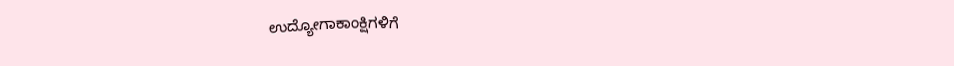ಉದ್ಯೋಗಾಕಾಂಕ್ಷಿಗಳಿಗೆ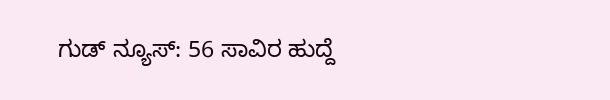ಗುಡ್ ನ್ಯೂಸ್: 56 ಸಾವಿರ ಹುದ್ದೆ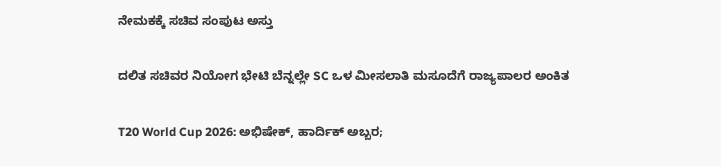ನೇಮಕಕ್ಕೆ ಸಚಿವ ಸಂಪುಟ ಅಸ್ತು

ದಲಿತ ಸಚಿವರ ನಿಯೋಗ ಭೇಟಿ ಬೆನ್ನಲ್ಲೇ SC ಒಳ ಮೀಸಲಾತಿ ಮಸೂದೆಗೆ ರಾಜ್ಯಪಾಲರ ಅಂಕಿತ

T20 World Cup 2026: ಅಭಿಷೇಕ್, ಹಾರ್ದಿಕ್ ಅಬ್ಬರ;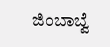ಜಿಂಬಾಬ್ವೆ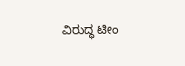ವಿರುದ್ಧ ಟೀಂ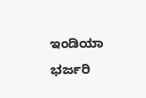ಇಂಡಿಯಾ ಭರ್ಜರಿ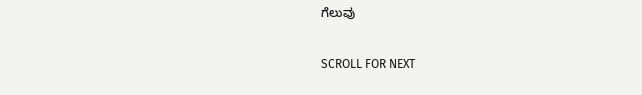ಗೆಲುವು

SCROLL FOR NEXT